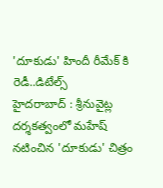'దూకుడు' హిందీ రీమేక్ కి రెడీ..డిటేల్స్
హైదరాబాద్ : శ్రీనువైట్ల దర్శకత్వంలో మహేష్ నటించిన 'దూకుడు' చిత్రం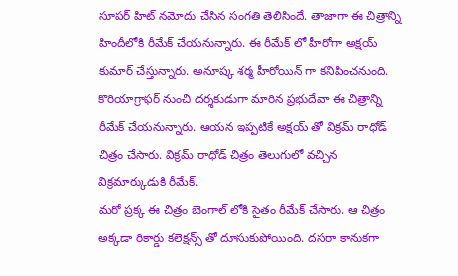సూపర్ హిట్ నమోదు చేసిన సంగతి తెలిసిందే. తాజాగా ఈ చిత్రాన్ని హిందీలోకి రీమేక్ చేయనున్నారు. ఈ రీమేక్ లో హీరోగా అక్షయ్ కుమార్ చేస్తున్నారు. అనూష్క శర్మ హీరోయిన్ గా కనిపించనుంది. కొరియాగ్రాఫర్ నుంచి దర్శకుడుగా మారిన ప్రభుదేవా ఈ చిత్రాన్ని రీమేక్ చేయనున్నారు. ఆయన ఇప్పటికే అక్షయ్ తో విక్రమ్ రాధోడ్ చిత్రం చేసారు. విక్రమ్ రాధోడ్ చిత్రం తెలుగులో వచ్చిన విక్రమార్కుడుకి రీమేక్.
మరో ప్రక్క ఈ చిత్రం బెంగాల్ లోకి సైతం రీమేక్ చేసారు. ఆ చిత్రం అక్కడా రికార్డు కలెక్షన్స్ తో దూసుకుపోయింది. దసరా కానుకగా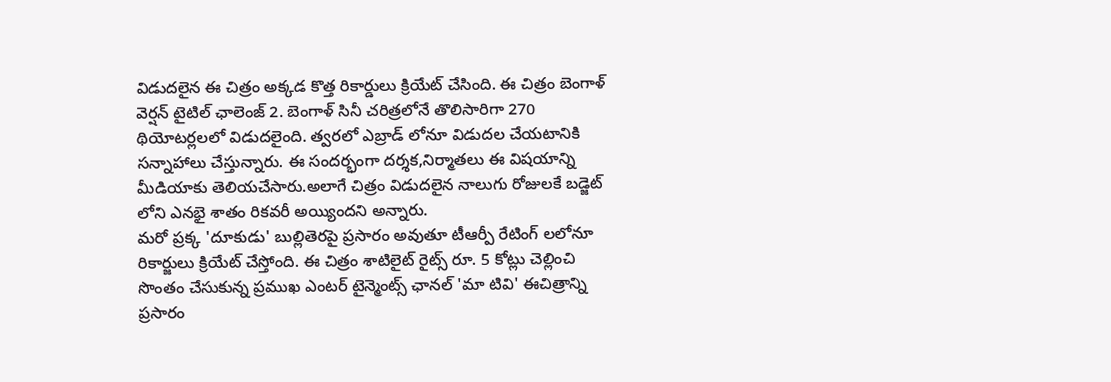విడుదలైన ఈ చిత్రం అక్కడ కొత్త రికార్డులు క్రియేట్ చేసింది. ఈ చిత్రం బెంగాళ్ వెర్షన్ టైటిల్ ఛాలెంజ్ 2. బెంగాళ్ సినీ చరిత్రలోనే తొలిసారిగా 270 థియోటర్లలలో విడుదలైంది. త్వరలో ఎబ్రాడ్ లోనూ విడుదల చేయటానికి సన్నాహాలు చేస్తున్నారు. ఈ సందర్భంగా దర్శక,నిర్మాతలు ఈ విషయాన్ని మీడియాకు తెలియచేసారు.అలాగే చిత్రం విడుదలైన నాలుగు రోజులకే బడ్జెట్ లోని ఎనభై శాతం రికవరీ అయ్యిందని అన్నారు.
మరో ప్రక్క 'దూకుడు' బుల్లితెరపై ప్రసారం అవుతూ టీఆర్పీ రేటింగ్ లలోనూ రికార్జులు క్రియేట్ చేస్తోంది. ఈ చిత్రం శాటిలైట్ రైట్స్ రూ. 5 కోట్లు చెల్లించి సొంతం చేసుకున్న ప్రముఖ ఎంటర్ టైన్మెంట్స్ ఛానల్ 'మా టివి' ఈచిత్రాన్ని ప్రసారం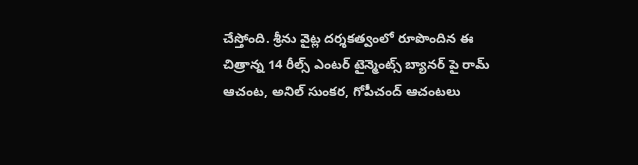చేస్తోంది. శ్రీను వైట్ల దర్శకత్వంలో రూపొందిన ఈ చిత్రాన్న 14 రీల్స్ ఎంటర్ టైన్మెంట్స్ బ్యానర్ పై రామ్ ఆచంట, అనిల్ సుంకర, గోపీచంద్ ఆచంటలు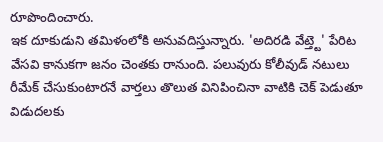రూపొందించారు.
ఇక దూకుడుని తమిళంలోకి అనువదిస్తున్నారు. 'అదిరడి వేట్త్టె' పేరిట వేసవి కానుకగా జనం చెంతకు రానుంది. పలువురు కోలీవుడ్ నటులు రీమేక్ చేసుకుంటారనే వార్తలు తొలుత వినిపించినా వాటికి చెక్ పెడుతూ విడుదలకు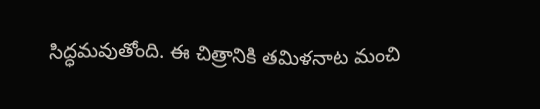సిద్ధమవుతోంది. ఈ చిత్రానికి తమిళనాట మంచి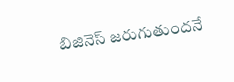బిజినెస్ జరుగుతుందనే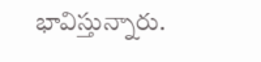భావిస్తున్నారు.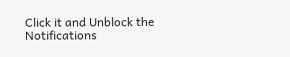Click it and Unblock the Notifications